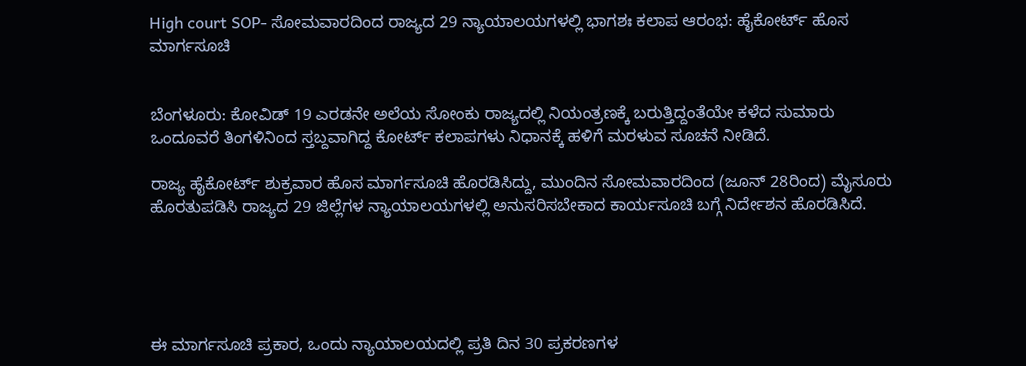High court SOP- ಸೋಮವಾರದಿಂದ ರಾಜ್ಯದ 29 ನ್ಯಾಯಾಲಯಗಳಲ್ಲಿ ಭಾಗಶಃ ಕಲಾಪ ಆರಂಭ: ಹೈಕೋರ್ಟ್ ಹೊಸ ಮಾರ್ಗಸೂಚಿ


ಬೆಂಗಳೂರು: ಕೋವಿಡ್ 19 ಎರಡನೇ ಅಲೆಯ ಸೋಂಕು ರಾಜ್ಯದಲ್ಲಿ ನಿಯಂತ್ರಣಕ್ಕೆ ಬರುತ್ತಿದ್ದಂತೆಯೇ ಕಳೆದ ಸುಮಾರು ಒಂದೂವರೆ ತಿಂಗಳಿನಿಂದ ಸ್ತಬ್ದವಾಗಿದ್ದ ಕೋರ್ಟ್ ಕಲಾಪಗಳು ನಿಧಾನಕ್ಕೆ ಹಳಿಗೆ ಮರಳುವ ಸೂಚನೆ ನೀಡಿದೆ.

ರಾಜ್ಯ ಹೈಕೋರ್ಟ್ ಶುಕ್ರವಾರ ಹೊಸ ಮಾರ್ಗಸೂಚಿ ಹೊರಡಿಸಿದ್ದು, ಮುಂದಿನ ಸೋಮವಾರದಿಂದ (ಜೂನ್ 28ರಿಂದ) ಮೈಸೂರು ಹೊರತುಪಡಿಸಿ ರಾಜ್ಯದ 29 ಜಿಲ್ಲೆಗಳ ನ್ಯಾಯಾಲಯಗಳಲ್ಲಿ ಅನುಸರಿಸಬೇಕಾದ ಕಾರ್ಯಸೂಚಿ ಬಗ್ಗೆ ನಿರ್ದೇಶನ ಹೊರಡಿಸಿದೆ.





ಈ ಮಾರ್ಗಸೂಚಿ ಪ್ರಕಾರ, ಒಂದು ನ್ಯಾಯಾಲಯದಲ್ಲಿ ಪ್ರತಿ ದಿನ 30 ಪ್ರಕರಣಗಳ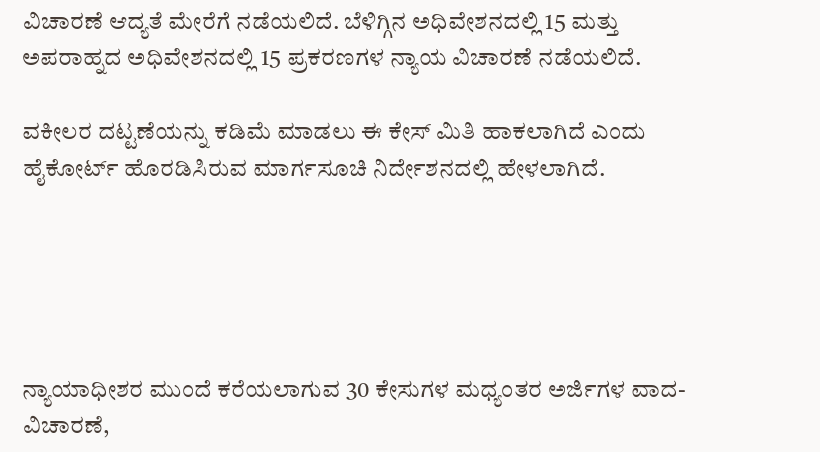ವಿಚಾರಣೆ ಆದ್ಯತೆ ಮೇರೆಗೆ ನಡೆಯಲಿದೆ. ಬೆಳಿಗ್ಗಿನ ಅಧಿವೇಶನದಲ್ಲಿ 15 ಮತ್ತು ಅಪರಾಹ್ನದ ಅಧಿವೇಶನದಲ್ಲಿ 15 ಪ್ರಕರಣಗಳ ನ್ಯಾಯ ವಿಚಾರಣೆ ನಡೆಯಲಿದೆ.

ವಕೀಲರ ದಟ್ಟಣೆಯನ್ನು ಕಡಿಮೆ ಮಾಡಲು ಈ ಕೇಸ್ ಮಿತಿ ಹಾಕಲಾಗಿದೆ ಎಂದು ಹೈಕೋರ್ಟ್ ಹೊರಡಿಸಿರುವ ಮಾರ್ಗಸೂಚಿ ನಿರ್ದೇಶನದಲ್ಲಿ ಹೇಳಲಾಗಿದೆ.





ನ್ಯಾಯಾಧೀಶರ ಮುಂದೆ ಕರೆಯಲಾಗುವ 30 ಕೇಸುಗಳ ಮಧ್ಯಂತರ ಅರ್ಜಿಗಳ ವಾದ-ವಿಚಾರಣೆ,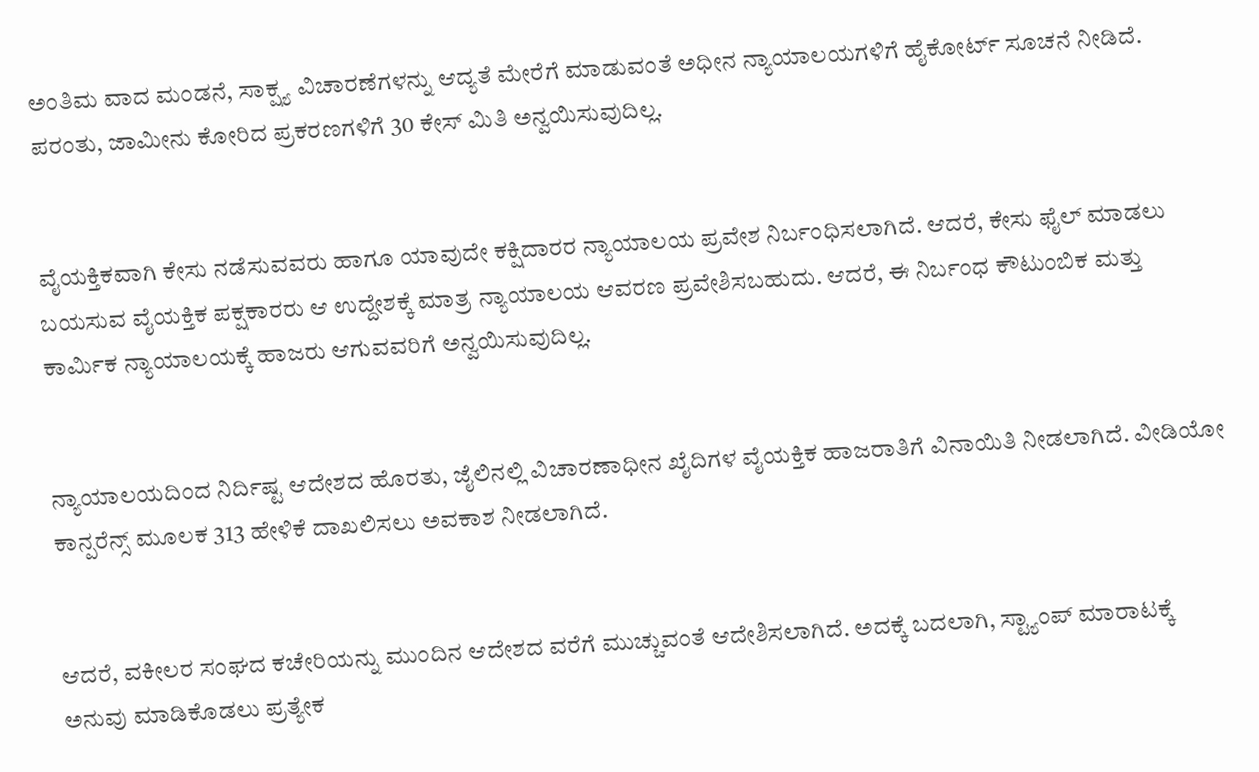ಅಂತಿಮ ವಾದ ಮಂಡನೆ, ಸಾಕ್ಷ್ಯ ವಿಚಾರಣೆಗಳನ್ನು ಆದ್ಯತೆ ಮೇರೆಗೆ ಮಾಡುವಂತೆ ಅಧೀನ ನ್ಯಾಯಾಲಯಗಳಿಗೆ ಹೈಕೋರ್ಟ್ ಸೂಚನೆ ನೀಡಿದೆ. ಪರಂತು, ಜಾಮೀನು ಕೋರಿದ ಪ್ರಕರಣಗಳಿಗೆ 30 ಕೇಸ್ ಮಿತಿ ಅನ್ವಯಿಸುವುದಿಲ್ಲ.


ವೈಯಕ್ತಿಕವಾಗಿ ಕೇಸು ನಡೆಸುವವರು ಹಾಗೂ ಯಾವುದೇ ಕಕ್ಷಿದಾರರ ನ್ಯಾಯಾಲಯ ಪ್ರವೇಶ ನಿರ್ಬಂಧಿಸಲಾಗಿದೆ. ಆದರೆ, ಕೇಸು ಫೈಲ್ ಮಾಡಲು ಬಯಸುವ ವೈಯಕ್ತಿಕ ಪಕ್ಷಕಾರರು ಆ ಉದ್ದೇಶಕ್ಕೆ ಮಾತ್ರ ನ್ಯಾಯಾಲಯ ಆವರಣ ಪ್ರವೇಶಿಸಬಹುದು. ಆದರೆ, ಈ ನಿರ್ಬಂಧ ಕೌಟುಂಬಿಕ ಮತ್ತು ಕಾರ್ಮಿಕ ನ್ಯಾಯಾಲಯಕ್ಕೆ ಹಾಜರು ಆಗುವವರಿಗೆ ಅನ್ವಯಿಸುವುದಿಲ್ಲ.


ನ್ಯಾಯಾಲಯದಿಂದ ನಿರ್ದಿಷ್ಟ ಆದೇಶದ ಹೊರತು, ಜೈಲಿನಲ್ಲಿ ವಿಚಾರಣಾಧೀನ ಖೈದಿಗಳ ವೈಯಕ್ತಿಕ ಹಾಜರಾತಿಗೆ ವಿನಾಯಿತಿ ನೀಡಲಾಗಿದೆ. ವೀಡಿಯೋ ಕಾನ್ಪರೆನ್ಸ್ ಮೂಲಕ 313 ಹೇಳಿಕೆ ದಾಖಲಿಸಲು ಅವಕಾಶ ನೀಡಲಾಗಿದೆ.


ಆದರೆ, ವಕೀಲರ ಸಂಘದ ಕಚೇರಿಯನ್ನು ಮುಂದಿನ ಆದೇಶದ ವರೆಗೆ ಮುಚ್ಚುವಂತೆ ಆದೇಶಿಸಲಾಗಿದೆ. ಅದಕ್ಕೆ ಬದಲಾಗಿ, ಸ್ಟ್ಯಾಂಪ್ ಮಾರಾಟಕ್ಕೆ ಅನುವು ಮಾಡಿಕೊಡಲು ಪ್ರತ್ಯೇಕ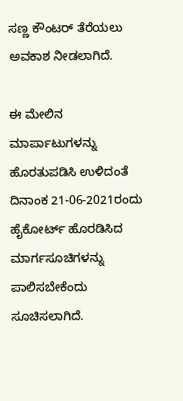ಸಣ್ಣ ಕೌಂಟರ್ ತೆರೆಯಲು ಅವಕಾಶ ನೀಡಲಾಗಿದೆ.

ಈ ಮೇಲಿನ ಮಾರ್ಪಾಟುಗಳನ್ನು ಹೊರತುಪಡಿಸಿ ಉಳಿದಂತೆ ದಿನಾಂಕ 21-06-2021ರಂದು ಹೈಕೋರ್ಟ್ ಹೊರಡಿಸಿದ ಮಾರ್ಗಸೂಚಿಗಳನ್ನು ಪಾಲಿಸಬೇಕೆಂದು ಸೂಚಿಸಲಾಗಿದೆ.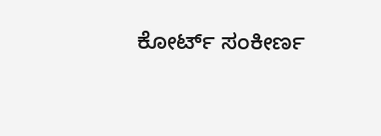ಕೋರ್ಟ್ ಸಂಕೀರ್ಣ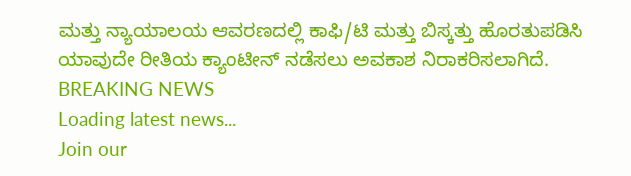ಮತ್ತು ನ್ಯಾಯಾಲಯ ಆವರಣದಲ್ಲಿ ಕಾಫಿ/ಟಿ ಮತ್ತು ಬಿಸ್ಕತ್ತು ಹೊರತುಪಡಿಸಿ ಯಾವುದೇ ರೀತಿಯ ಕ್ಯಾಂಟೀನ್ ನಡೆಸಲು ಅವಕಾಶ ನಿರಾಕರಿಸಲಾಗಿದೆ.
BREAKING NEWS
Loading latest news...
Join our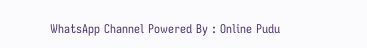WhatsApp Channel Powered By : Online Pudu